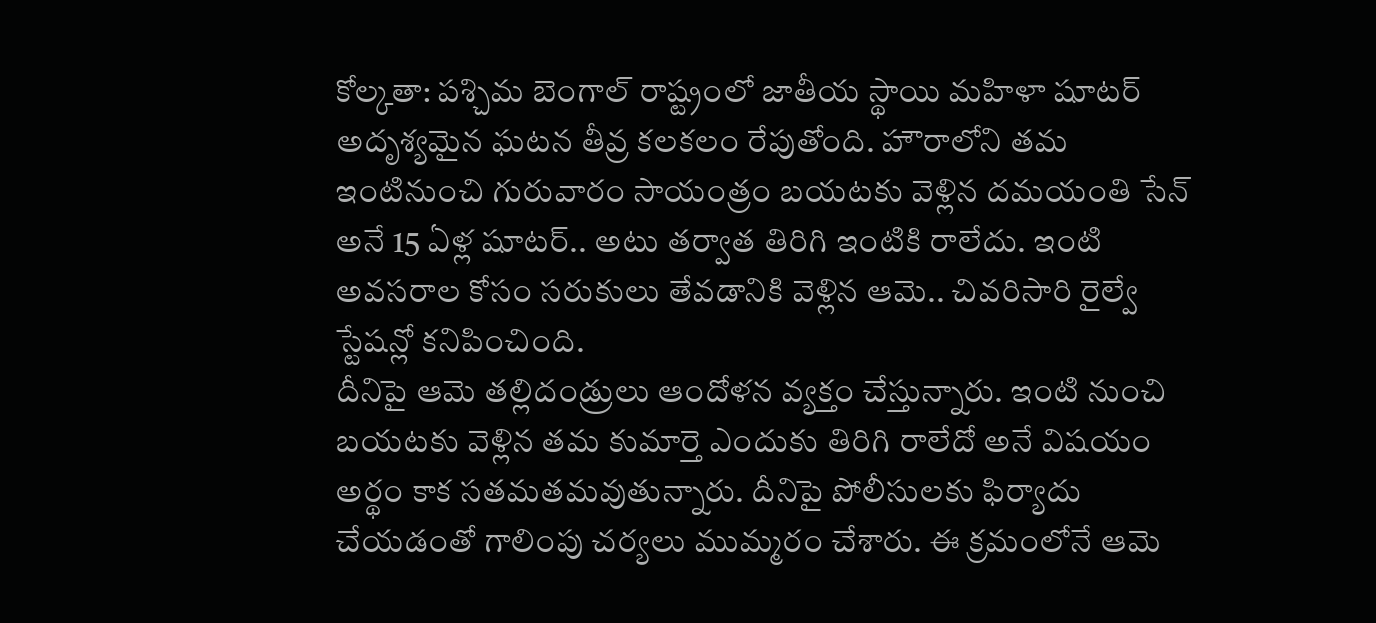కోల్కతా: పశ్చిమ బెంగాల్ రాష్ట్రంలో జాతీయ స్థాయి మహిళా షూటర్ అదృశ్యమైన ఘటన తీవ్ర కలకలం రేపుతోంది. హౌరాలోని తమ ఇంటినుంచి గురువారం సాయంత్రం బయటకు వెళ్లిన దమయంతి సేన్ అనే 15 ఏళ్ల షూటర్.. అటు తర్వాత తిరిగి ఇంటికి రాలేదు. ఇంటి అవసరాల కోసం సరుకులు తేవడానికి వెళ్లిన ఆమె.. చివరిసారి రైల్వే స్టేషన్లో కనిపించింది.
దీనిపై ఆమె తల్లిదండ్రులు ఆందోళన వ్యక్తం చేస్తున్నారు. ఇంటి నుంచి బయటకు వెళ్లిన తమ కుమార్తె ఎందుకు తిరిగి రాలేదో అనే విషయం అర్థం కాక సతమతమవుతున్నారు. దీనిపై పోలీసులకు ఫిర్యాదు చేయడంతో గాలింపు చర్యలు ముమ్మరం చేశారు. ఈ క్రమంలోనే ఆమె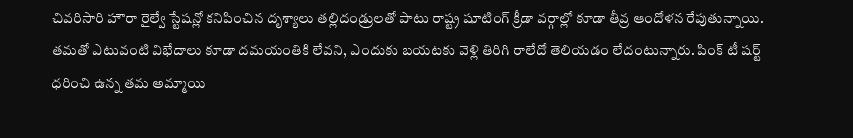చివరిసారి హౌరా రైల్వే స్టేషన్లో కనిపించిన దృశ్యాలు తల్లిదండ్రులతో పాటు రాష్ట్ర షూటింగ్ క్రీడా వర్గాల్లో కూడా తీవ్ర ఆందోళన రేపుతున్నాయి.
తమతో ఎటువంటి విభేదాలు కూడా దమయంతికి లేవని, ఎందుకు బయటకు వెళ్లి తిరిగి రాలేదో తెలియడం లేదంటున్నారు. పింక్ టీ షర్ట్ ధరించి ఉన్న తమ అమ్మాయి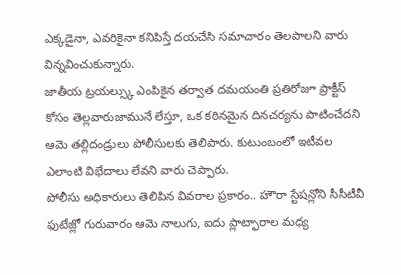ఎక్కడైనా, ఎవరికైనా కనిపిస్తే దయచేసి సమాచారం తెలపాలని వారు విన్నవించుకున్నారు.
జాతీయ ట్రయల్స్కు ఎంపికైన తర్వాత దమయంతి ప్రతిరోజూ ప్రాక్టీస్ కోసం తెల్లవారుజామునే లేస్తూ, ఒక కఠినమైన దినచర్యను పాటించేదని ఆమె తల్లిదండ్రులు పోలీసులకు తెలిపారు. కుటుంబంలో ఇటీవల ఎలాంటి విభేదాలు లేవని వారు చెప్పారు.
పోలీసు అధికారులు తెలిపిన వివరాల ప్రకారం.. హౌరా స్టేషన్లోని సీసీటీవీ ఫుటేజ్లో గురువారం ఆమె నాలుగు, ఐదు ప్లాట్ఫారాల మధ్య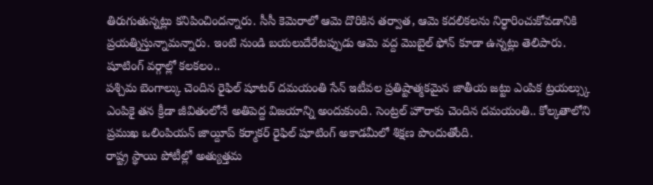తిరుగుతున్నట్లు కనిపించిందన్నారు. సీసీ కెమెరాలో ఆమె దొరికిన తర్వాత, ఆమె కదలికలను నిర్ధారించుకోవడానికి ప్రయత్నిస్తున్నామన్నారు. ఇంటి నుండి బయలుదేరేటప్పుడు ఆమె వద్ద మొబైల్ ఫోన్ కూడా ఉన్నట్లు తెలిపారు.
షూటింగ్ వర్గాల్లో కలకలం..
పశ్చిమ బెంగాల్కు చెందిన రైఫిల్ షూటర్ దమయంతి సేన్ ఇటీవల ప్రతిష్టాత్మకమైన జాతీయ జట్టు ఎంపిక ట్రయల్స్కు ఎంపికై తన క్రీడా జీవితంలోనే అతిపెద్ద విజయాన్ని అందుకుంది. సెంట్రల్ హౌరాకు చెందిన దమయంతి.. కోల్కతాలోని ప్రముఖ ఒలింపియన్ జాయ్దీప్ కర్మాకర్ రైఫిల్ షూటింగ్ అకాడమీలో శిక్షణ పొందుతోంది.
రాష్ట్ర స్థాయి పోటీల్లో అత్యుత్తమ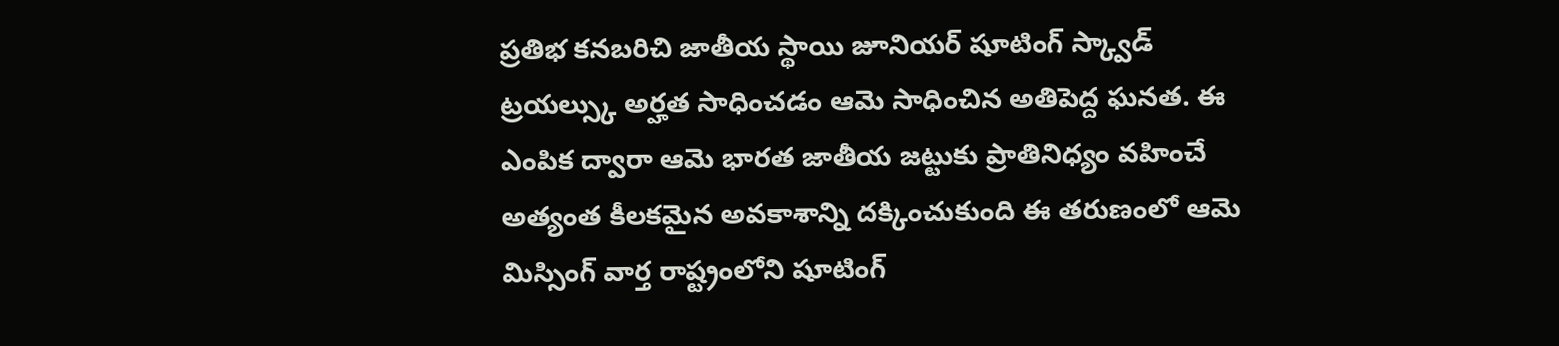ప్రతిభ కనబరిచి జాతీయ స్థాయి జూనియర్ షూటింగ్ స్క్వాడ్ ట్రయల్స్కు అర్హత సాధించడం ఆమె సాధించిన అతిపెద్ద ఘనత. ఈ ఎంపిక ద్వారా ఆమె భారత జాతీయ జట్టుకు ప్రాతినిధ్యం వహించే అత్యంత కీలకమైన అవకాశాన్ని దక్కించుకుంది ఈ తరుణంలో ఆమె మిస్సింగ్ వార్త రాష్ట్రంలోని షూటింగ్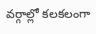వర్గాల్లో కలకలంగా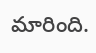మారింది.